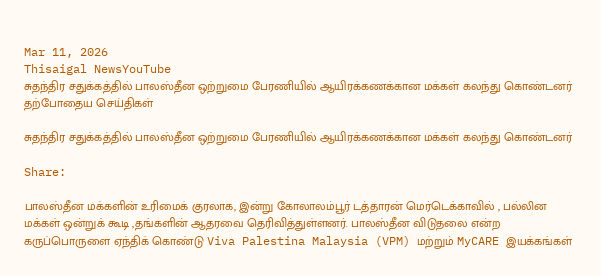Mar 11, 2026
Thisaigal NewsYouTube
சுதந்திர சதுக்கத்தில் பாலஸ்தீன ஒற்றுமை பேரணியில் ஆயிரக்கணக்கான மக்கள் கலந்து கொண்டனர்
தற்போதைய செய்திகள்

சுதந்திர சதுக்கத்தில் பாலஸ்தீன ஒற்றுமை பேரணியில் ஆயிரக்கணக்கான மக்கள் கலந்து கொண்டனர்

Share:

பாலஸ்தீன மக்களின் உரிமைக் குரலாக, இன்று கோலாலம்பூர் டத்தாரன் மெர்டெக்காவில் , பல்லின மக்கள் ஒன்றுக் கூடி ,தங்களின் ஆதரவை தெரிவித்துள்ளனர். பாலஸ்தீன விடுதலை என்ற கருப்பொருளை ஏந்திக் கொண்டு Viva Palestina Malaysia (VPM) மற்றும் MyCARE இயக்கங்கள்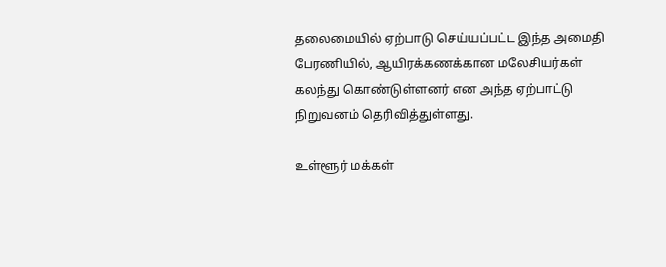தலைமையில் ஏற்பாடு செய்யப்பட்ட இந்த அமைதி பேரணியில், ஆயிரக்கணக்கான மலேசியர்கள் கலந்து கொண்டுள்ளனர் என அந்த ஏற்பாட்டு நிறுவனம் தெரிவித்துள்ளது.

உள்ளூர் மக்கள்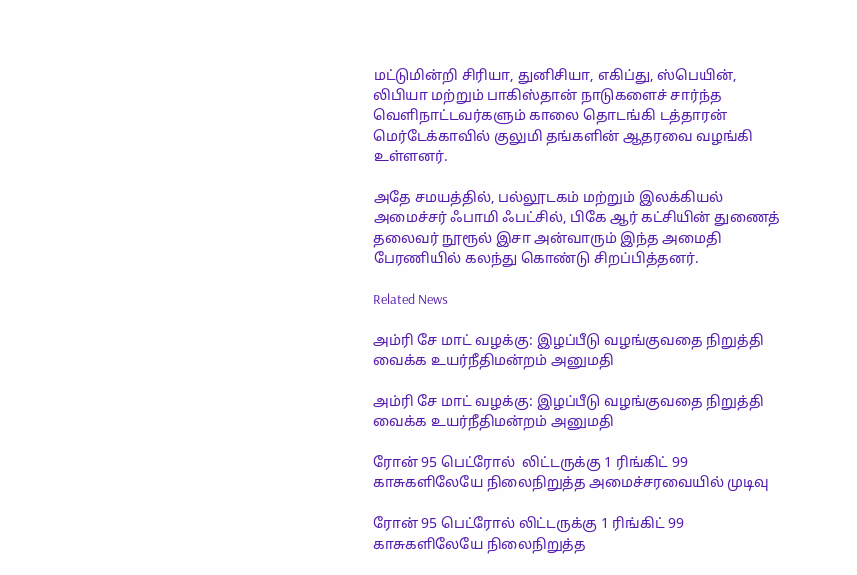மட்டுமின்றி சிரியா, துனிசியா, எகிப்து, ஸ்பெயின், லிபியா மற்றும் பாகிஸ்தான் நாடுகளைச் சார்ந்த வெளிநாட்டவர்களும் காலை தொடங்கி டத்தாரன் மெர்டேக்காவில் குலுமி தங்களின் ஆதரவை வழங்கி உள்ளனர்.

அதே சமயத்தில், பல்லூடகம் மற்றும் இலக்கியல் அமைச்சர் ஃபாமி ஃபட்சில், பிகே ஆர் கட்சியின் துணைத் தலைவர் நூரூல் இசா அன்வாரும் இந்த அமைதி பேரணியில் கலந்து கொண்டு சிறப்பித்தனர்.

Related News

அம்ரி சே மாட் வழக்கு: இழப்பீடு வழங்குவதை நிறுத்தி வைக்க உயர்நீதிமன்றம் அனுமதி

அம்ரி சே மாட் வழக்கு: இழப்பீடு வழங்குவதை நிறுத்தி வைக்க உயர்நீதிமன்றம் அனுமதி

ரோன் 95 பெட்ரோல்  லிட்டருக்கு 1 ரிங்கிட் 99 காசுகளிலேயே நிலைநிறுத்த அமைச்சரவையில் முடிவு

ரோன் 95 பெட்ரோல் லிட்டருக்கு 1 ரிங்கிட் 99 காசுகளிலேயே நிலைநிறுத்த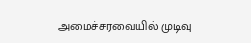அமைச்சரவையில் முடிவு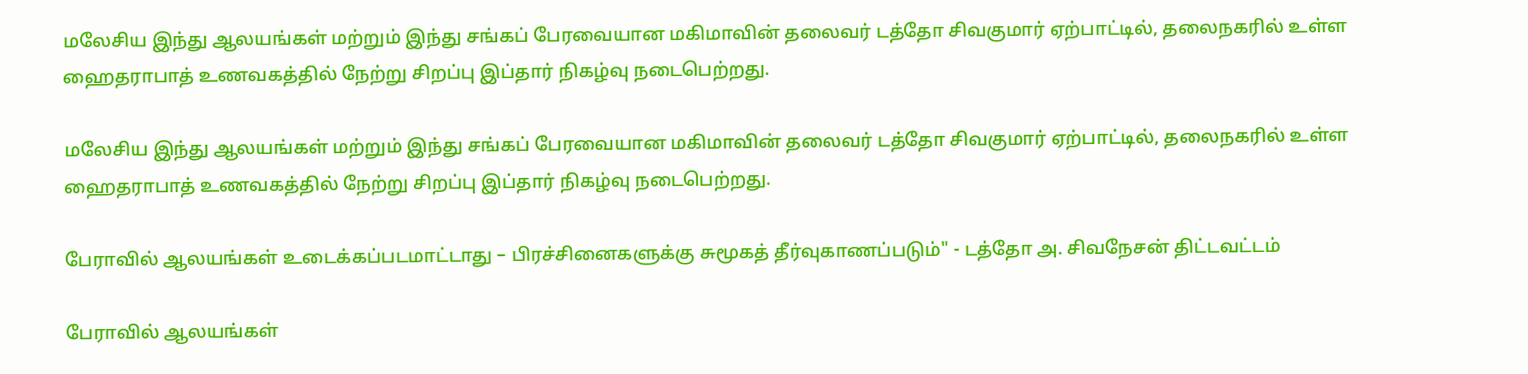மலேசிய இந்து ஆலயங்கள் மற்றும் இந்து சங்கப் பேரவையான மகிமாவின் தலைவர் டத்தோ சிவகுமார் ஏற்பாட்டில், தலைநகரில் உள்ள ஹைதராபாத் உணவகத்தில் நேற்று சிறப்பு இப்தார் நிகழ்வு நடைபெற்றது.

மலேசிய இந்து ஆலயங்கள் மற்றும் இந்து சங்கப் பேரவையான மகிமாவின் தலைவர் டத்தோ சிவகுமார் ஏற்பாட்டில், தலைநகரில் உள்ள ஹைதராபாத் உணவகத்தில் நேற்று சிறப்பு இப்தார் நிகழ்வு நடைபெற்றது.

பேராவில் ஆலயங்கள் உடைக்கப்படமாட்டாது – பிரச்சினைகளுக்கு சுமூகத் தீர்வுகாணப்படும்" - டத்தோ அ. சிவநேசன் திட்டவட்டம்

பேராவில் ஆலயங்கள்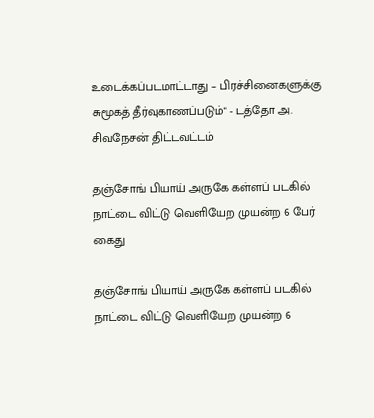உடைக்கப்படமாட்டாது – பிரச்சினைகளுக்கு சுமூகத் தீர்வுகாணப்படும்" - டத்தோ அ. சிவநேசன் திட்டவட்டம்

தஞ்சோங் பியாய் அருகே கள்ளப் படகில் நாட்டை விட்டு வெளியேற முயன்ற 6 பேர் கைது

தஞ்சோங் பியாய் அருகே கள்ளப் படகில் நாட்டை விட்டு வெளியேற முயன்ற 6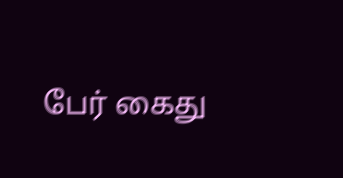பேர் கைது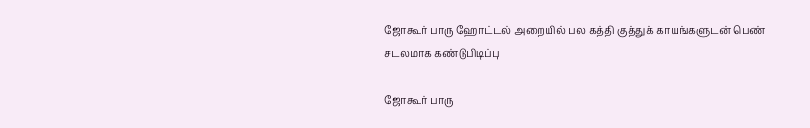ஜோகூர் பாரு ஹோட்டல் அறையில் பல கத்தி குத்துக் காயங்களுடன் பெண் சடலமாக கண்டுபிடிப்பு

ஜோகூர் பாரு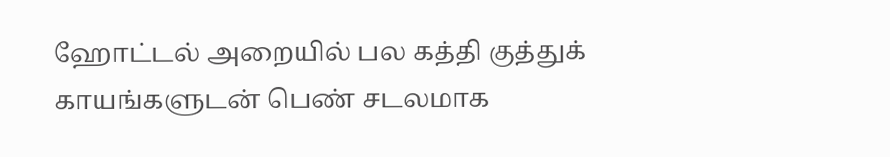ஹோட்டல் அறையில் பல கத்தி குத்துக் காயங்களுடன் பெண் சடலமாக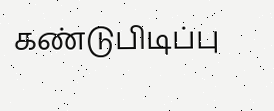கண்டுபிடிப்பு